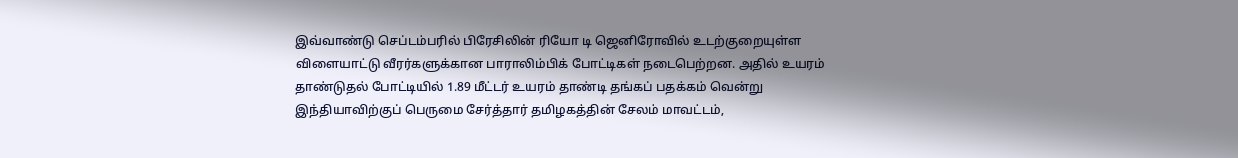இவ்வாண்டு செப்டம்பரில் பிரேசிலின் ரியோ டி ஜெனிரோவில் உடற்குறையுள்ள விளையாட்டு வீரர்களுக்கான பாராலிம்பிக் போட்டிகள் நடைபெற்றன. அதில் உயரம் தாண்டுதல் போட்டியில் 1.89 மீட்டர் உயரம் தாண்டி தங்கப் பதக்கம் வென்று இந்தியாவிற்குப் பெருமை சேர்த்தார் தமிழகத்தின் சேலம் மாவட்டம்,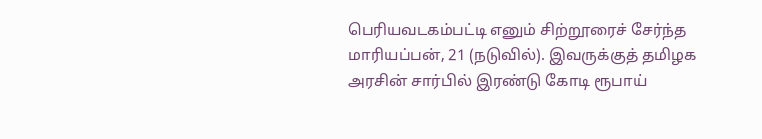பெரியவடகம்பட்டி எனும் சிற்றூரைச் சேர்ந்த மாரியப்பன், 21 (நடுவில்). இவருக்குத் தமிழக அரசின் சார்பில் இரண்டு கோடி ரூபாய்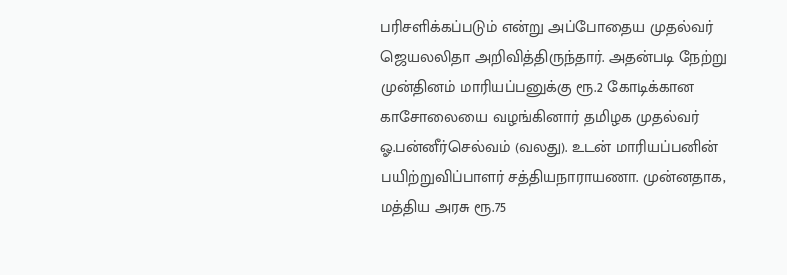பரிசளிக்கப்படும் என்று அப்போதைய முதல்வர் ஜெயலலிதா அறிவித்திருந்தார். அதன்படி நேற்று முன்தினம் மாரியப்பனுக்கு ரூ.2 கோடிக்கான காசோலையை வழங்கினார் தமிழக முதல்வர் ஓ.பன்னீர்செல்வம் (வலது). உடன் மாரியப்பனின் பயிற்றுவிப்பாளர் சத்தியநாராயணா. முன்னதாக, மத்திய அரசு ரூ.75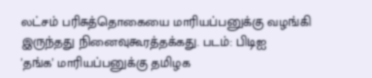லட்சம் பரிசுத்தொகையை மாரியப்பனுக்கு வழங்கி இருந்தது நினைவுகூரத்தக்கது. படம்: பிடிஐ
'தங்க' மாரியப்பனுக்கு தமிழக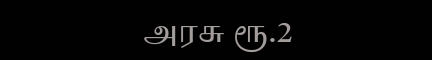அரசு ரூ.2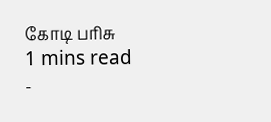கோடி பரிசு
1 mins read
-